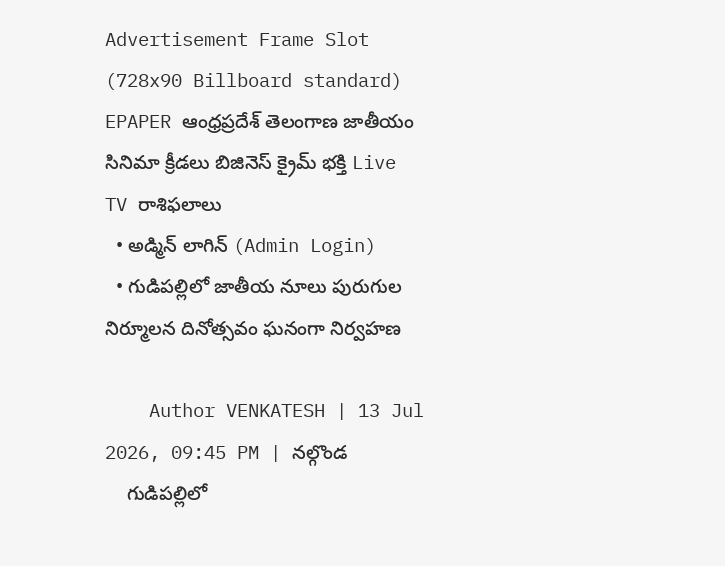Advertisement Frame Slot (728x90 Billboard standard)
EPAPER ఆంధ్రప్రదేశ్ తెలంగాణ జాతీయం సినిమా క్రీడలు బిజినెస్ క్రైమ్ భక్తి Live TV రాశిఫలాలు
  • అడ్మిన్ లాగిన్ (Admin Login)
  • గుడిపల్లిలో జాతీయ నూలు పురుగుల నిర్మూలన దినోత్సవం ఘనంగా నిర్వహణ

    Author VENKATESH | 13 Jul 2026, 09:45 PM | నల్గొండ
    గుడిపల్లిలో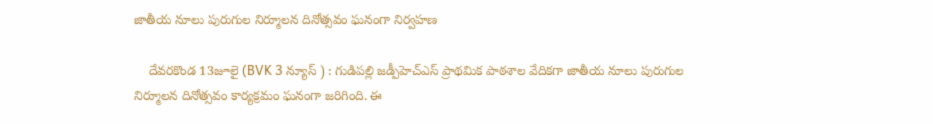జాతీయ నూలు పురుగుల నిర్మూలన దినోత్సవం ఘనంగా నిర్వహణ

    దేవరకొండ 13జూలై (BVK 3 న్యూస్ ) : గుడిపల్లి జడ్పీహెచ్ఎస్ ప్రాథమిక పాఠశాల వేదికగా జాతీయ నూలు పురుగుల నిర్మూలన దినోత్సవం కార్యక్రమం ఘనంగా జరిగింది. ఈ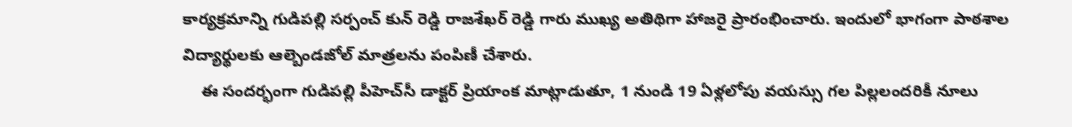కార్యక్రమాన్ని గుడిపల్లి సర్పంచ్ కున్ రెడ్డి రాజశేఖర్ రెడ్డి గారు ముఖ్య అతిథిగా హాజరై ప్రారంభించారు. ఇందులో భాగంగా పాఠశాల విద్యార్థులకు ఆల్బెండజోల్ మాత్రలను పంపిణీ చేశారు.
    ఈ సందర్భంగా గుడిపల్లి పీహెచ్‌సీ డాక్టర్ ప్రియాంక మాట్లాడుతూ, 1 నుండి 19 ఏళ్లలోపు వయస్సు గల పిల్లలందరికీ నూలు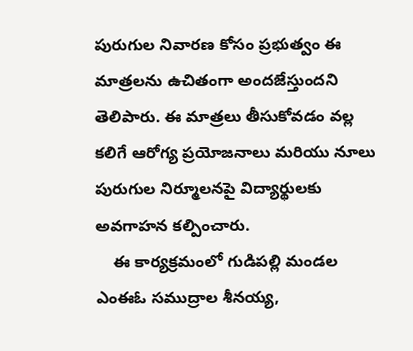పురుగుల నివారణ కోసం ప్రభుత్వం ఈ మాత్రలను ఉచితంగా అందజేస్తుందని తెలిపారు. ఈ మాత్రలు తీసుకోవడం వల్ల కలిగే ఆరోగ్య ప్రయోజనాలు మరియు నూలు పురుగుల నిర్మూలనపై విద్యార్థులకు అవగాహన కల్పించారు.
    ఈ కార్యక్రమంలో గుడిపల్లి మండల ఎంఈఓ సముద్రాల శీనయ్య,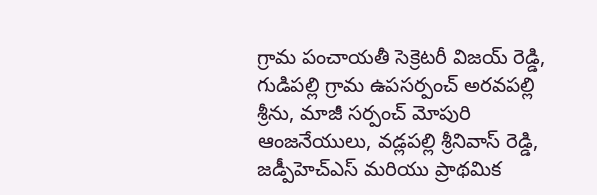గ్రామ పంచాయతీ సెక్రెటరీ విజయ్ రెడ్డి, గుడిపల్లి గ్రామ ఉపసర్పంచ్ అరవపల్లి శ్రీను, మాజీ సర్పంచ్ మోపురి ఆంజనేయులు, వడ్లపల్లి శ్రీనివాస్ రెడ్డి, జడ్పీహెచ్ఎస్ మరియు ప్రాథమిక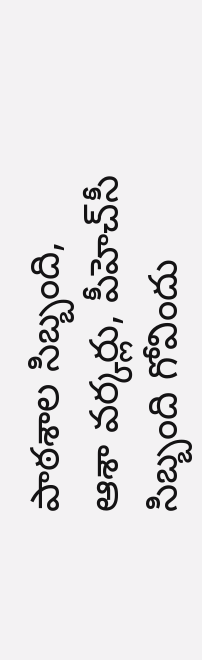పాఠశాల సిబ్బంది, ఆశా వర్కర్లు, పీహెచ్‌సీ సిబ్బంది గోవిందు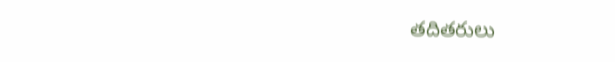తదితరులు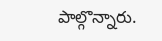పాల్గొన్నారు.